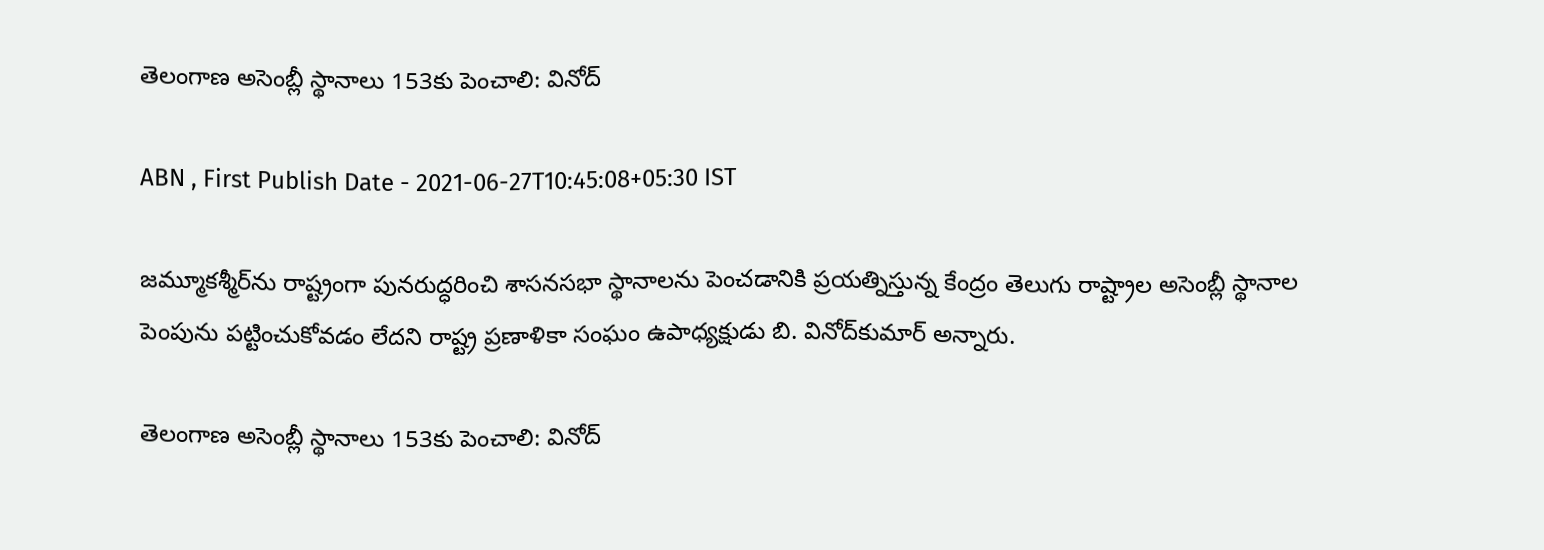తెలంగాణ అసెంబ్లీ స్థానాలు 153కు పెంచాలి: వినోద్‌

ABN , First Publish Date - 2021-06-27T10:45:08+05:30 IST

జమ్మూకశ్మీర్‌ను రాష్ట్రంగా పునరుద్ధరించి శాసనసభా స్థానాలను పెంచడానికి ప్రయత్నిస్తున్న కేంద్రం తెలుగు రాష్ట్రాల అసెంబ్లీ స్థానాల పెంపును పట్టించుకోవడం లేదని రాష్ట్ర ప్రణాళికా సంఘం ఉపాధ్యక్షుడు బి. వినోద్‌కుమార్‌ అన్నారు.

తెలంగాణ అసెంబ్లీ స్థానాలు 153కు పెంచాలి: వినోద్‌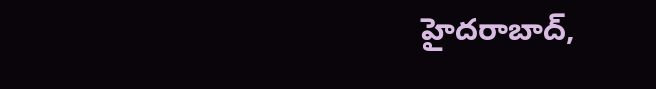హైదరాబాద్‌,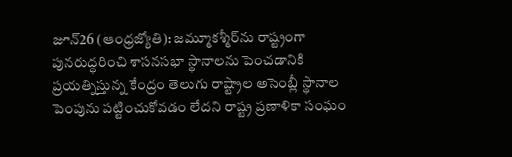జూన్‌26 (ఆంధ్రజ్యోతి): జమ్మూకశ్మీర్‌ను రాష్ట్రంగా పునరుద్ధరించి శాసనసభా స్థానాలను పెంచడానికి ప్రయత్నిస్తున్న కేంద్రం తెలుగు రాష్ట్రాల అసెంబ్లీ స్థానాల పెంపును పట్టించుకోవడం లేదని రాష్ట్ర ప్రణాళికా సంఘం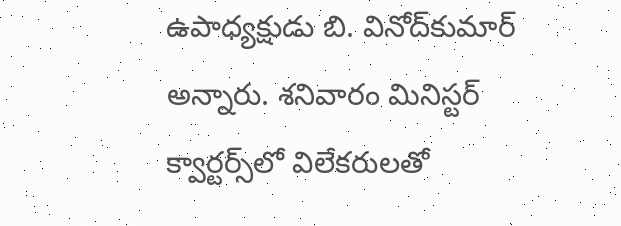ఉపాధ్యక్షుడు బి. వినోద్‌కుమార్‌ అన్నారు. శనివారం మినిస్టర్‌ క్వార్టర్స్‌లో విలేకరులతో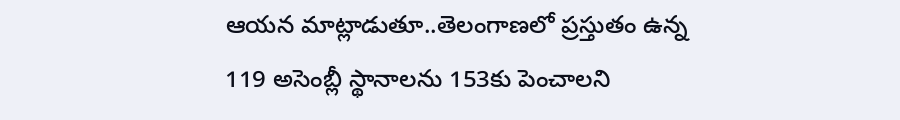ఆయన మాట్లాడుతూ..తెలంగాణలో ప్రస్తుతం ఉన్న 119 అసెంబ్లీ స్థానాలను 153కు పెంచాలని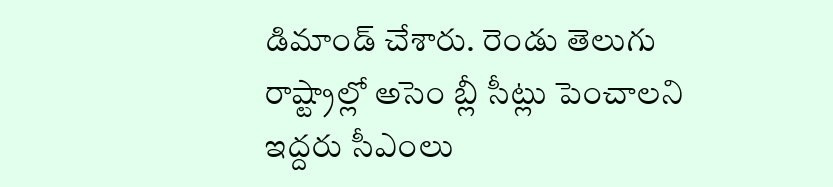డిమాండ్‌ చేశారు. రెండు తెలుగు రాష్ట్రాల్లో అసెం బ్లీ సీట్లు పెంచాలని ఇద్దరు సీఎంలు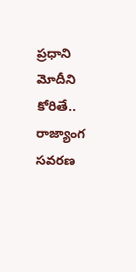ప్రధాని మోదీని కోరితే.. రాజ్యాంగ సవరణ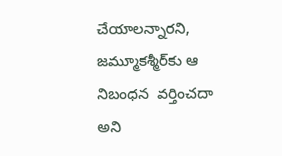చేయాలన్నారని, జమ్మూకశ్మీర్‌కు ఆ నిబంధన  వర్తించదా అని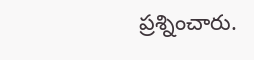ప్రశ్నించారు.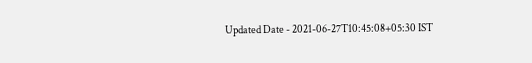Updated Date - 2021-06-27T10:45:08+05:30 IST